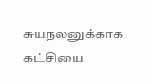சுயநலனுக்காக கட்சியை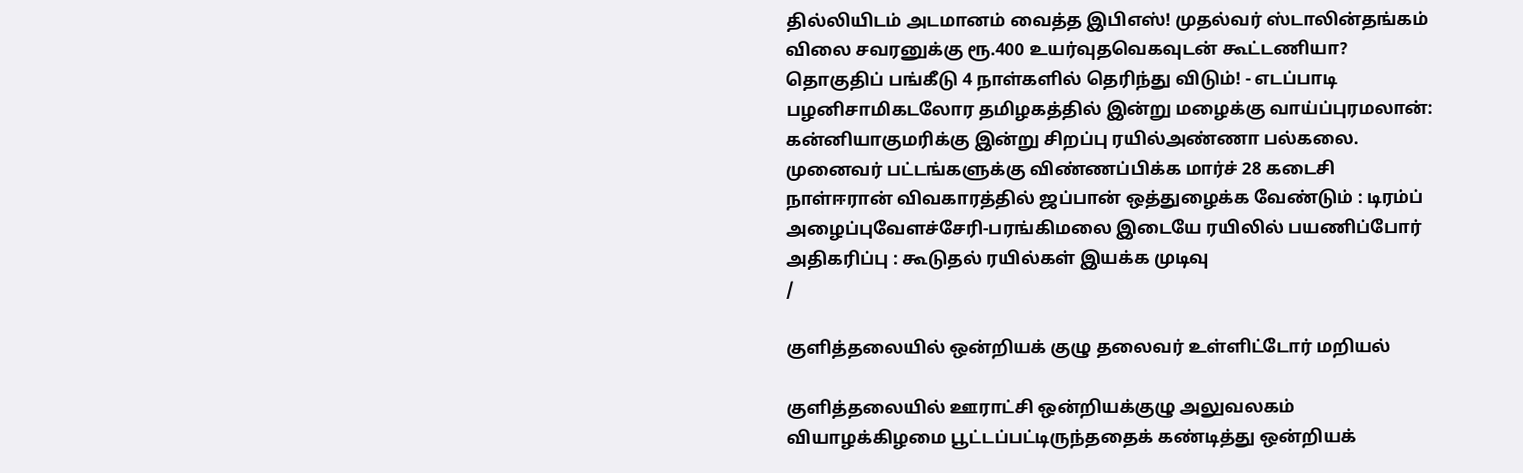தில்லியிடம் அடமானம் வைத்த இபிஎஸ்! முதல்வர் ஸ்டாலின்தங்கம் விலை சவரனுக்கு ரூ.400 உயர்வுதவெகவுடன் கூட்டணியா? தொகுதிப் பங்கீடு 4 நாள்களில் தெரிந்து விடும்! - எடப்பாடி பழனிசாமிகடலோர தமிழகத்தில் இன்று மழைக்கு வாய்ப்புரமலான்: கன்னியாகுமரிக்கு இன்று சிறப்பு ரயில்அண்ணா பல்கலை. முனைவர் பட்டங்களுக்கு விண்ணப்பிக்க மார்ச் 28 கடைசி நாள்ஈரான் விவகாரத்தில் ஜப்பான் ஒத்துழைக்க வேண்டும் : டிரம்ப் அழைப்புவேளச்சேரி-பரங்கிமலை இடையே ரயிலில் பயணிப்போர் அதிகரிப்பு : கூடுதல் ரயில்கள் இயக்க முடிவு
/

குளித்தலையில் ஒன்றியக் குழு தலைவர் உள்ளிட்டோர் மறியல்

குளித்தலையில் ஊராட்சி ஒன்றியக்குழு அலுவலகம் வியாழக்கிழமை பூட்டப்பட்டிருந்ததைக் கண்டித்து ஒன்றியக்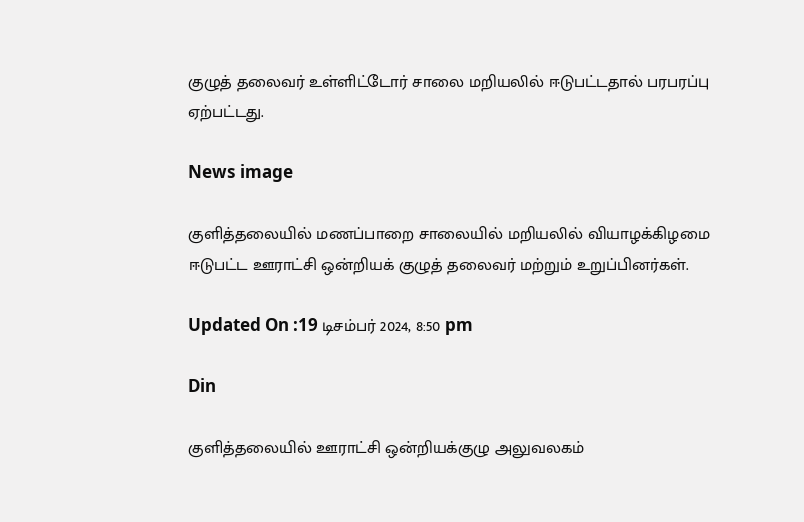குழுத் தலைவர் உள்ளிட்டோர் சாலை மறியலில் ஈடுபட்டதால் பரபரப்பு ஏற்பட்டது.

News image

குளித்தலையில் மணப்பாறை சாலையில் மறியலில் வியாழக்கிழமை ஈடுபட்ட ஊராட்சி ஒன்றியக் குழுத் தலைவர் மற்றும் உறுப்பினர்கள்.

Updated On :19 டிசம்பர் 2024, 8:50 pm

Din

குளித்தலையில் ஊராட்சி ஒன்றியக்குழு அலுவலகம்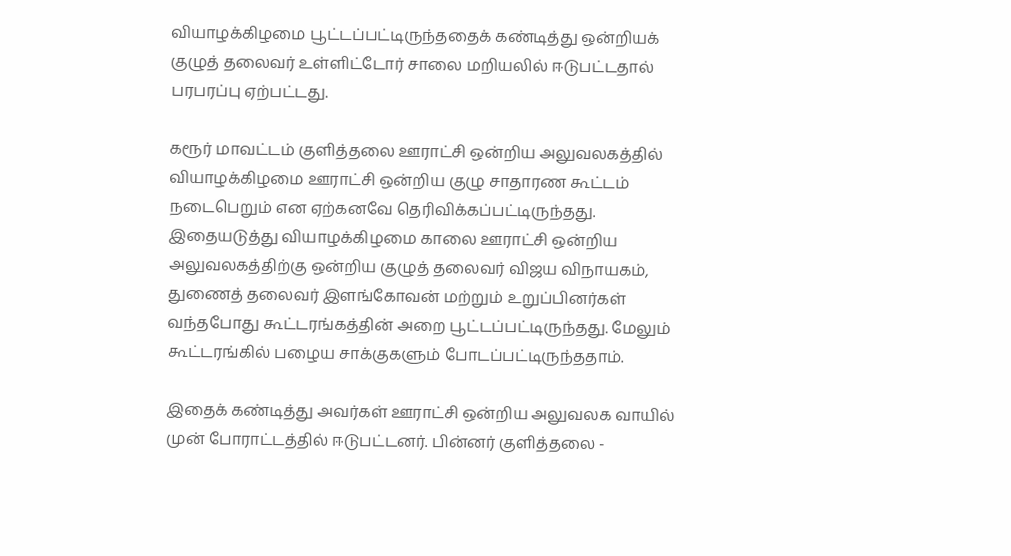வியாழக்கிழமை பூட்டப்பட்டிருந்ததைக் கண்டித்து ஒன்றியக் குழுத் தலைவர் உள்ளிட்டோர் சாலை மறியலில் ஈடுபட்டதால் பரபரப்பு ஏற்பட்டது.

கரூர் மாவட்டம் குளித்தலை ஊராட்சி ஒன்றிய அலுவலகத்தில் வியாழக்கிழமை ஊராட்சி ஒன்றிய குழு சாதாரண கூட்டம் நடைபெறும் என ஏற்கனவே தெரிவிக்கப்பட்டிருந்தது. இதையடுத்து வியாழக்கிழமை காலை ஊராட்சி ஒன்றிய அலுவலகத்திற்கு ஒன்றிய குழுத் தலைவர் விஜய விநாயகம், துணைத் தலைவர் இளங்கோவன் மற்றும் உறுப்பினர்கள் வந்தபோது கூட்டரங்கத்தின் அறை பூட்டப்பட்டிருந்தது. மேலும் கூட்டரங்கில் பழைய சாக்குகளும் போடப்பட்டிருந்ததாம்.

இதைக் கண்டித்து அவர்கள் ஊராட்சி ஒன்றிய அலுவலக வாயில் முன் போராட்டத்தில் ஈடுபட்டனர். பின்னர் குளித்தலை -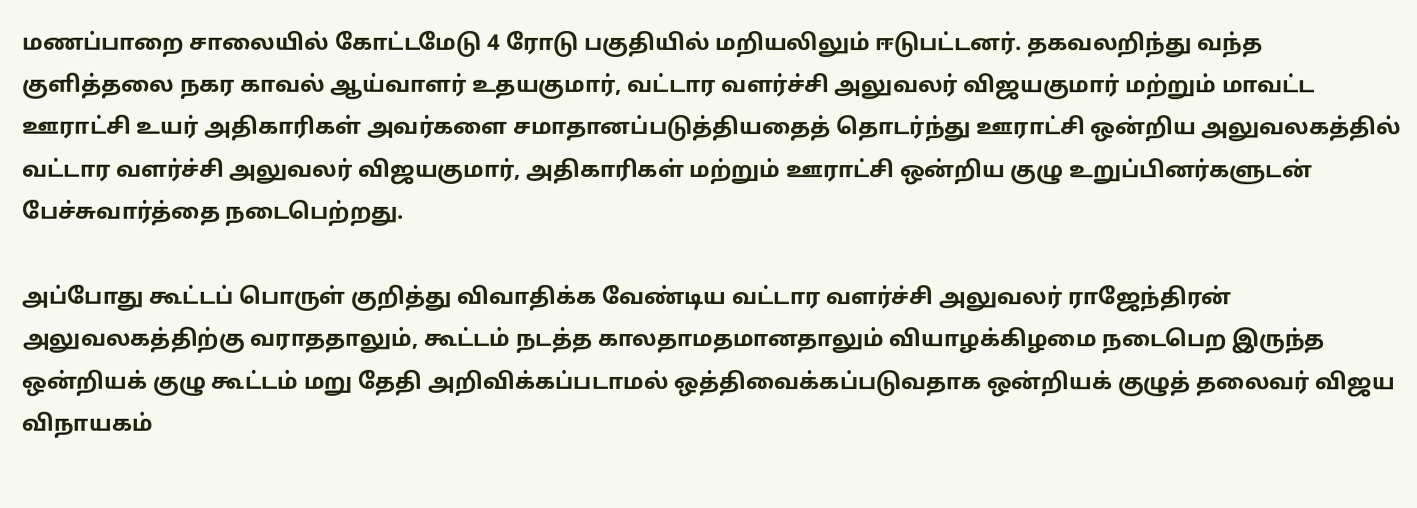மணப்பாறை சாலையில் கோட்டமேடு 4 ரோடு பகுதியில் மறியலிலும் ஈடுபட்டனர். தகவலறிந்து வந்த குளித்தலை நகர காவல் ஆய்வாளர் உதயகுமார், வட்டார வளர்ச்சி அலுவலர் விஜயகுமார் மற்றும் மாவட்ட ஊராட்சி உயர் அதிகாரிகள் அவர்களை சமாதானப்படுத்தியதைத் தொடர்ந்து ஊராட்சி ஒன்றிய அலுவலகத்தில் வட்டார வளர்ச்சி அலுவலர் விஜயகுமார், அதிகாரிகள் மற்றும் ஊராட்சி ஒன்றிய குழு உறுப்பினர்களுடன் பேச்சுவார்த்தை நடைபெற்றது.

அப்போது கூட்டப் பொருள் குறித்து விவாதிக்க வேண்டிய வட்டார வளர்ச்சி அலுவலர் ராஜேந்திரன் அலுவலகத்திற்கு வராததாலும், கூட்டம் நடத்த காலதாமதமானதாலும் வியாழக்கிழமை நடைபெற இருந்த ஒன்றியக் குழு கூட்டம் மறு தேதி அறிவிக்கப்படாமல் ஒத்திவைக்கப்படுவதாக ஒன்றியக் குழுத் தலைவர் விஜய விநாயகம்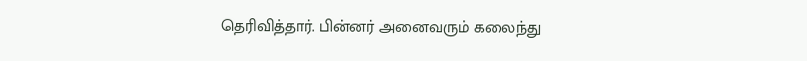தெரிவித்தார். பின்னர் அனைவரும் கலைந்து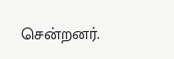சென்றனர்.